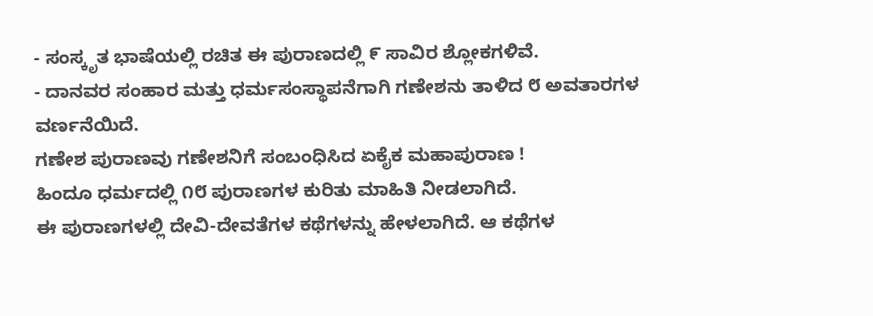- ಸಂಸ್ಕೃತ ಭಾಷೆಯಲ್ಲಿ ರಚಿತ ಈ ಪುರಾಣದಲ್ಲಿ ೯ ಸಾವಿರ ಶ್ಲೋಕಗಳಿವೆ.
- ದಾನವರ ಸಂಹಾರ ಮತ್ತು ಧರ್ಮಸಂಸ್ಥಾಪನೆಗಾಗಿ ಗಣೇಶನು ತಾಳಿದ ೮ ಅವತಾರಗಳ ವರ್ಣನೆಯಿದೆ.
ಗಣೇಶ ಪುರಾಣವು ಗಣೇಶನಿಗೆ ಸಂಬಂಧಿಸಿದ ಏಕೈಕ ಮಹಾಪುರಾಣ !
ಹಿಂದೂ ಧರ್ಮದಲ್ಲಿ ೧೮ ಪುರಾಣಗಳ ಕುರಿತು ಮಾಹಿತಿ ನೀಡಲಾಗಿದೆ.
ಈ ಪುರಾಣಗಳಲ್ಲಿ ದೇವಿ-ದೇವತೆಗಳ ಕಥೆಗಳನ್ನು ಹೇಳಲಾಗಿದೆ. ಆ ಕಥೆಗಳ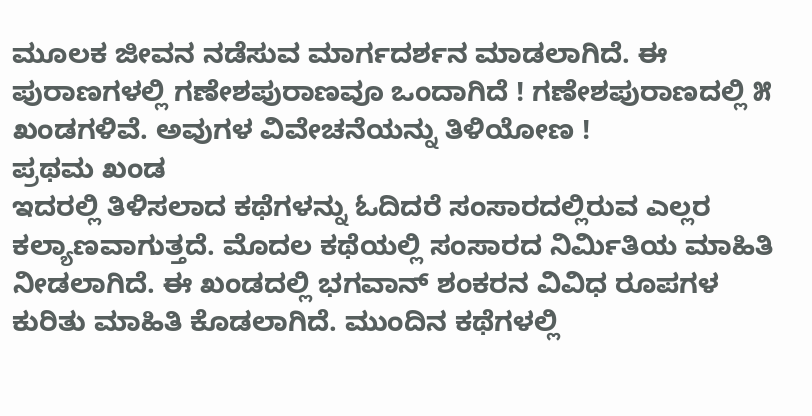ಮೂಲಕ ಜೀವನ ನಡೆಸುವ ಮಾರ್ಗದರ್ಶನ ಮಾಡಲಾಗಿದೆ. ಈ ಪುರಾಣಗಳಲ್ಲಿ ಗಣೇಶಪುರಾಣವೂ ಒಂದಾಗಿದೆ ! ಗಣೇಶಪುರಾಣದಲ್ಲಿ ೫ ಖಂಡಗಳಿವೆ. ಅವುಗಳ ವಿವೇಚನೆಯನ್ನು ತಿಳಿಯೋಣ !
ಪ್ರಥಮ ಖಂಡ
ಇದರಲ್ಲಿ ತಿಳಿಸಲಾದ ಕಥೆಗಳನ್ನು ಓದಿದರೆ ಸಂಸಾರದಲ್ಲಿರುವ ಎಲ್ಲರ ಕಲ್ಯಾಣವಾಗುತ್ತದೆ. ಮೊದಲ ಕಥೆಯಲ್ಲಿ ಸಂಸಾರದ ನಿರ್ಮಿತಿಯ ಮಾಹಿತಿ ನೀಡಲಾಗಿದೆ. ಈ ಖಂಡದಲ್ಲಿ ಭಗವಾನ್ ಶಂಕರನ ವಿವಿಧ ರೂಪಗಳ ಕುರಿತು ಮಾಹಿತಿ ಕೊಡಲಾಗಿದೆ. ಮುಂದಿನ ಕಥೆಗಳಲ್ಲಿ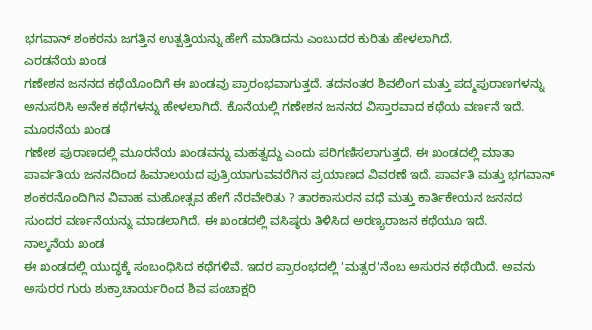ಭಗವಾನ್ ಶಂಕರನು ಜಗತ್ತಿನ ಉತ್ಪತ್ತಿಯನ್ನು ಹೇಗೆ ಮಾಡಿದನು ಎಂಬುದರ ಕುರಿತು ಹೇಳಲಾಗಿದೆ.
ಎರಡನೆಯ ಖಂಡ
ಗಣೇಶನ ಜನನದ ಕಥೆಯೊಂದಿಗೆ ಈ ಖಂಡವು ಪ್ರಾರಂಭವಾಗುತ್ತದೆ. ತದನಂತರ ಶಿವಲಿಂಗ ಮತ್ತು ಪದ್ಮಪುರಾಣಗಳನ್ನು ಅನುಸರಿಸಿ ಅನೇಕ ಕಥೆಗಳನ್ನು ಹೇಳಲಾಗಿದೆ. ಕೊನೆಯಲ್ಲಿ ಗಣೇಶನ ಜನನದ ವಿಸ್ತಾರವಾದ ಕಥೆಯ ವರ್ಣನೆ ಇದೆ.
ಮೂರನೆಯ ಖಂಡ
ಗಣೇಶ ಪುರಾಣದಲ್ಲಿ ಮೂರನೆಯ ಖಂಡವನ್ನು ಮಹತ್ವದ್ದು ಎಂದು ಪರಿಗಣಿಸಲಾಗುತ್ತದೆ. ಈ ಖಂಡದಲ್ಲಿ ಮಾತಾ ಪಾರ್ವತಿಯ ಜನನದಿಂದ ಹಿಮಾಲಯದ ಪುತ್ರಿಯಾಗುವವರೆಗಿನ ಪ್ರಯಾಣದ ವಿವರಣೆ ಇದೆ. ಪಾರ್ವತಿ ಮತ್ತು ಭಗವಾನ್ ಶಂಕರನೊಂದಿಗಿನ ವಿವಾಹ ಮಹೋತ್ಸವ ಹೇಗೆ ನೆರವೇರಿತು ? ತಾರಕಾಸುರನ ವಧೆ ಮತ್ತು ಕಾರ್ತಿಕೇಯನ ಜನನದ ಸುಂದರ ವರ್ಣನೆಯನ್ನು ಮಾಡಲಾಗಿದೆ. ಈ ಖಂಡದಲ್ಲಿ ವಸಿಷ್ಠರು ತಿಳಿಸಿದ ಅರಣ್ಯರಾಜನ ಕಥೆಯೂ ಇದೆ.
ನಾಲ್ಕನೆಯ ಖಂಡ
ಈ ಖಂಡದಲ್ಲಿ ಯುದ್ಧಕ್ಕೆ ಸಂಬಂಧಿಸಿದ ಕಥೆಗಳಿವೆ. ಇದರ ಪ್ರಾರಂಭದಲ್ಲಿ 'ಮತ್ಸರ'ನೆಂಬ ಅಸುರನ ಕಥೆಯಿದೆ. ಅವನು ಅಸುರರ ಗುರು ಶುಕ್ರಾಚಾರ್ಯರಿಂದ ಶಿವ ಪಂಚಾಕ್ಷರಿ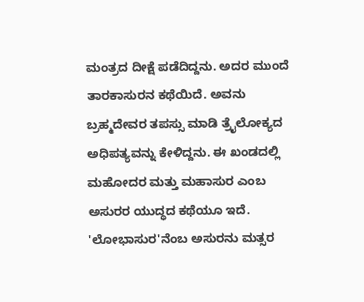ಮಂತ್ರದ ದೀಕ್ಷೆ ಪಡೆದಿದ್ದನು. ಅದರ ಮುಂದೆ ತಾರಕಾಸುರನ ಕಥೆಯಿದೆ. ಅವನು ಬ್ರಹ್ಮದೇವರ ತಪಸ್ಸು ಮಾಡಿ ತ್ರೈಲೋಕ್ಯದ ಅಧಿಪತ್ಯವನ್ನು ಕೇಳಿದ್ದನು. ಈ ಖಂಡದಲ್ಲಿ ಮಹೋದರ ಮತ್ತು ಮಹಾಸುರ ಎಂಬ ಅಸುರರ ಯುದ್ಧದ ಕಥೆಯೂ ಇದೆ. 'ಲೋಭಾಸುರ'ನೆಂಬ ಅಸುರನು ಮತ್ಸರ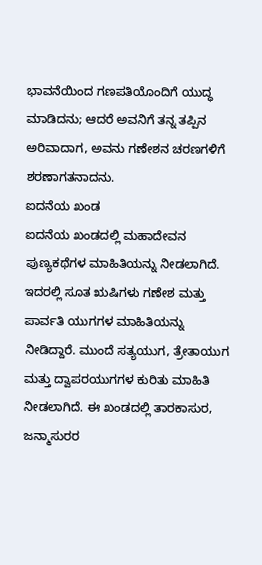ಭಾವನೆಯಿಂದ ಗಣಪತಿಯೊಂದಿಗೆ ಯುದ್ಧ ಮಾಡಿದನು; ಆದರೆ ಅವನಿಗೆ ತನ್ನ ತಪ್ಪಿನ ಅರಿವಾದಾಗ, ಅವನು ಗಣೇಶನ ಚರಣಗಳಿಗೆ ಶರಣಾಗತನಾದನು.
ಐದನೆಯ ಖಂಡ
ಐದನೆಯ ಖಂಡದಲ್ಲಿ ಮಹಾದೇವನ ಪುಣ್ಯಕಥೆಗಳ ಮಾಹಿತಿಯನ್ನು ನೀಡಲಾಗಿದೆ. ಇದರಲ್ಲಿ ಸೂತ ಋಷಿಗಳು ಗಣೇಶ ಮತ್ತು ಪಾರ್ವತಿ ಯುಗಗಳ ಮಾಹಿತಿಯನ್ನು ನೀಡಿದ್ದಾರೆ. ಮುಂದೆ ಸತ್ಯಯುಗ, ತ್ರೇತಾಯುಗ ಮತ್ತು ದ್ವಾಪರಯುಗಗಳ ಕುರಿತು ಮಾಹಿತಿ ನೀಡಲಾಗಿದೆ. ಈ ಖಂಡದಲ್ಲಿ ತಾರಕಾಸುರ, ಜನ್ಮಾಸುರರ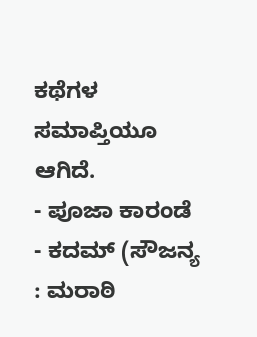ಕಥೆಗಳ ಸಮಾಪ್ತಿಯೂ ಆಗಿದೆ.
- ಪೂಜಾ ಕಾರಂಡೆ - ಕದಮ್ (ಸೌಜನ್ಯ : ಮರಾಠಿ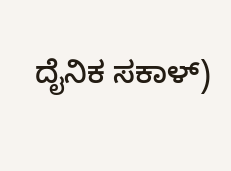ದೈನಿಕ ಸಕಾಳ್)